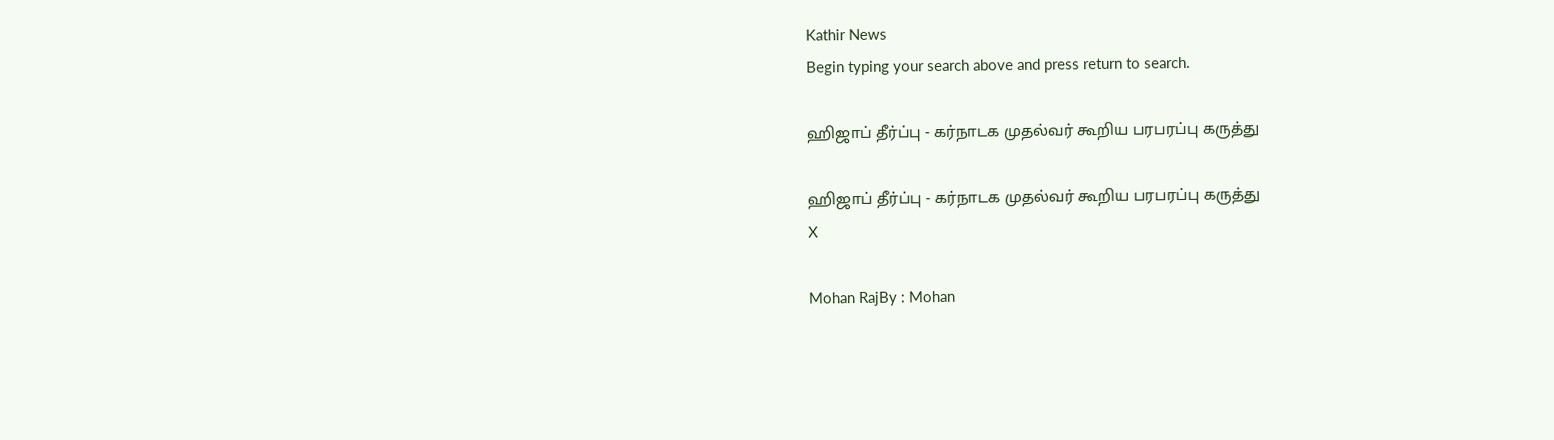Kathir News
Begin typing your search above and press return to search.

ஹிஜாப் தீர்ப்பு - கர்நாடக முதல்வர் கூறிய பரபரப்பு கருத்து

ஹிஜாப் தீர்ப்பு - கர்நாடக முதல்வர் கூறிய பரபரப்பு கருத்து
X

Mohan RajBy : Mohan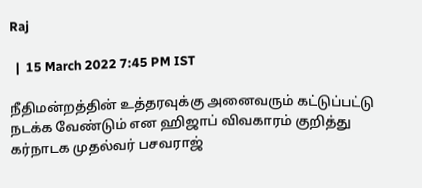Raj

  |  15 March 2022 7:45 PM IST

நீதிமன்றத்தின் உத்தரவுக்கு அனைவரும் கட்டுப்பட்டு நடக்க வேண்டும் என ஹிஜாப் விவகாரம் குறித்து கர்நாடக முதல்வர் பசவராஜ்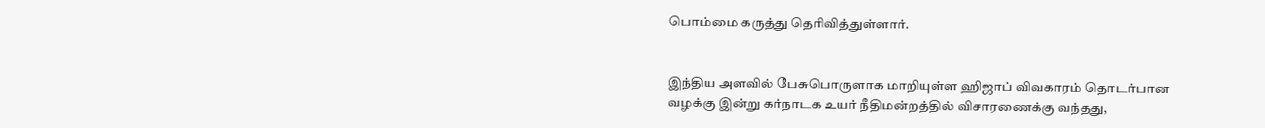பொம்மை கருத்து தெரிவித்துள்ளார்.


இந்திய அளவில் பேசுபொருளாக மாறியுள்ள ஹிஜாப் விவகாரம் தொடர்பான வழக்கு இன்று கர்நாடக உயர் நீதிமன்றத்தில் விசாரணைக்கு வந்தது,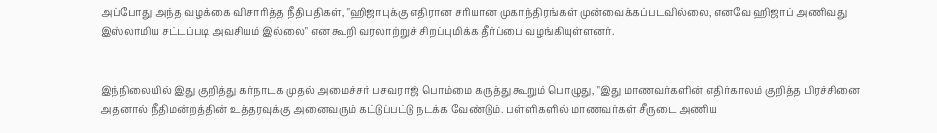அப்போது அந்த வழக்கை விசாரித்த நீதிபதிகள், "ஹிஜாபுக்கு எதிரான சரியான முகாந்திரங்கள் முன்வைக்கப்படவில்லை, எனவே ஹிஜாப் அணிவது இஸ்லாமிய சட்டப்படி அவசியம் இல்லை" என கூறி வரலாற்றுச் சிறப்புமிக்க தீர்ப்பை வழங்கியுள்ளனர்.


இந்நிலையில் இது குறித்து கர்நாடக முதல் அமைச்சர் பசவராஜ் பொம்மை கருத்து கூறும் பொழுது, "இது மாணவர்களின் எதிர்காலம் குறித்த பிரச்சினை அதனால் நீதிமன்றத்தின் உத்தரவுக்கு அனைவரும் கட்டுப்பட்டு நடக்க வேண்டும். பள்ளிகளில் மாணவர்கள் சீருடை அணிய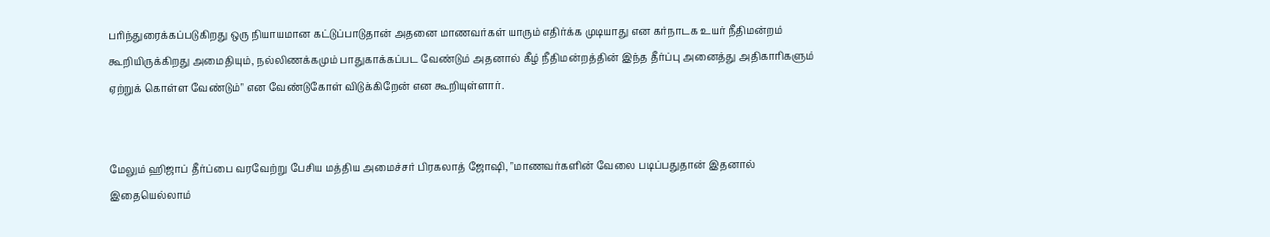பரிந்துரைக்கப்படுகிறது ஒரு நியாயமான கட்டுப்பாடுதான் அதனை மாணவர்கள் யாரும் எதிர்க்க முடியாது என கர்நாடக உயர் நீதிமன்றம் கூறியிருக்கிறது அமைதியும், நல்லிணக்கமும் பாதுகாக்கப்பட வேண்டும் அதனால் கீழ் நீதிமன்றத்தின் இந்த தீர்ப்பு அனைத்து அதிகாரிகளும் ஏற்றுக் கொள்ள வேண்டும்" என வேண்டுகோள் விடுக்கிறேன் என கூறியுள்ளார்.


மேலும் ஹிஜாப் தீர்ப்பை வரவேற்று பேசிய மத்திய அமைச்சர் பிரகலாத் ஜோஷி, "மாணவர்களின் வேலை படிப்பதுதான் இதனால் இதையெல்லாம்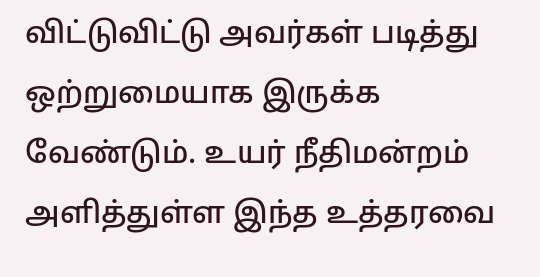விட்டுவிட்டு அவர்கள் படித்து ஒற்றுமையாக இருக்க வேண்டும். உயர் நீதிமன்றம் அளித்துள்ள இந்த உத்தரவை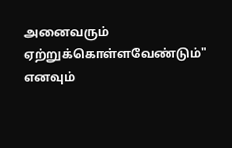அனைவரும் ஏற்றுக்கொள்ளவேண்டும்" எனவும்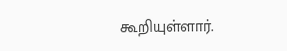கூறியுள்ளார்.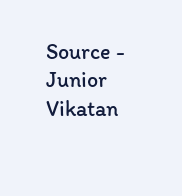Source - Junior Vikatan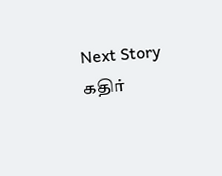Next Story
கதிர்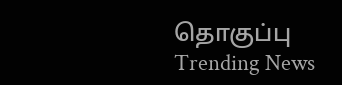தொகுப்பு
Trending News